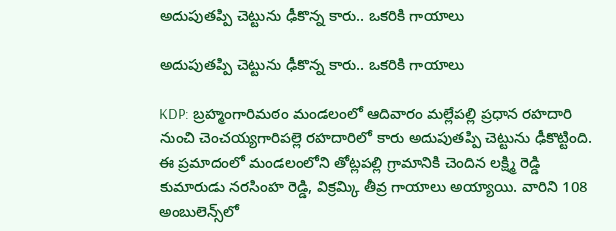అదుపుతప్పి చెట్టును ఢీకొన్న కారు.. ఒకరికి గాయాలు

అదుపుతప్పి చెట్టును ఢీకొన్న కారు.. ఒకరికి గాయాలు

KDP: బ్రహ్మంగారిమఠం మండలంలో ఆదివారం మల్లేపల్లి ప్రధాన రహదారి నుంచి చెంచయ్యగారిపల్లె రహదారిలో కారు అదుపుతప్పి చెట్టును ఢీకొట్టింది. ఈ ప్రమాదంలో మండలంలోని తోట్లపల్లి గ్రామానికి చెందిన లక్ష్మి రెడ్డి కుమారుడు నరసింహ రెడ్డి, విక్రమ్కి తీవ్ర గాయాలు అయ్యాయి. వారిని 108 అంబులెన్స్‌లో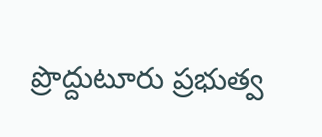ప్రొద్దుటూరు ప్రభుత్వ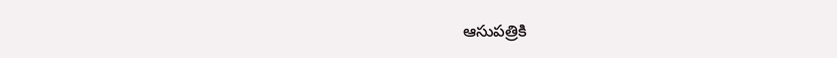ఆసుపత్రికి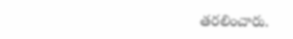తరలించారు.